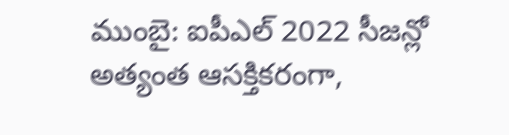ముంబై: ఐపీఎల్ 2022 సీజన్లో అత్యంత ఆసక్తికరంగా,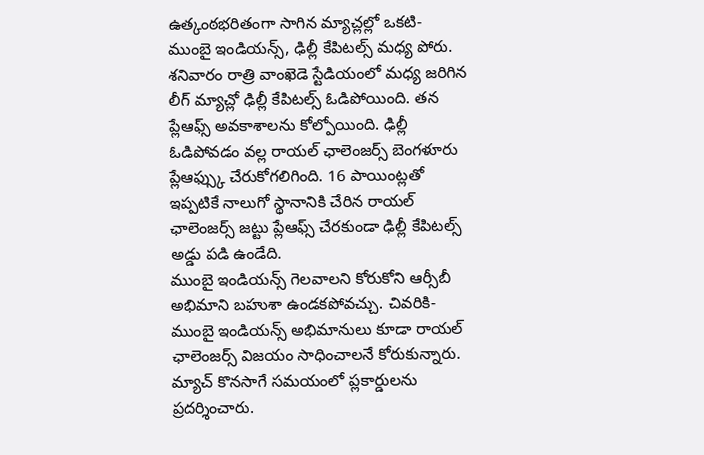ఉత్కంఠభరితంగా సాగిన మ్యాచ్లల్లో ఒకటి- ముంబై ఇండియన్స్, ఢిల్లీ కేపిటల్స్ మధ్య పోరు. శనివారం రాత్రి వాంఖెడె స్టేడియంలో మధ్య జరిగిన లీగ్ మ్యాచ్లో ఢిల్లీ కేపిటల్స్ ఓడిపోయింది. తన ప్లేఆఫ్స్ అవకాశాలను కోల్పోయింది. ఢిల్లీ ఓడిపోవడం వల్ల రాయల్ ఛాలెంజర్స్ బెంగళూరు ప్లేఆఫ్స్కు చేరుకోగలిగింది. 16 పాయింట్లతో ఇప్పటికే నాలుగో స్థానానికి చేరిన రాయల్ ఛాలెంజర్స్ జట్టు ప్లేఆఫ్స్ చేరకుండా ఢిల్లీ కేపిటల్స్ అడ్డు పడి ఉండేది.
ముంబై ఇండియన్స్ గెలవాలని కోరుకోని ఆర్సీబీ అభిమాని బహుశా ఉండకపోవచ్చు. చివరికి- ముంబై ఇండియన్స్ అభిమానులు కూడా రాయల్ ఛాలెంజర్స్ విజయం సాధించాలనే కోరుకున్నారు. మ్యాచ్ కొనసాగే సమయంలో ప్లకార్డులను ప్రదర్శించారు.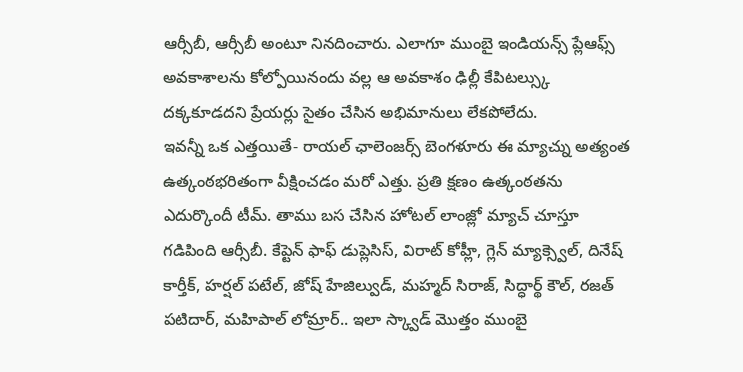ఆర్సీబీ, ఆర్సీబీ అంటూ నినదించారు. ఎలాగూ ముంబై ఇండియన్స్ ప్లేఆఫ్స్ అవకాశాలను కోల్పోయినందు వల్ల ఆ అవకాశం ఢిల్లీ కేపిటల్స్కు దక్కకూడదని ప్రేయర్లు సైతం చేసిన అభిమానులు లేకపోలేదు.
ఇవన్నీ ఒక ఎత్తయితే- రాయల్ ఛాలెంజర్స్ బెంగళూరు ఈ మ్యాచ్ను అత్యంత ఉత్కంఠభరితంగా వీక్షించడం మరో ఎత్తు. ప్రతి క్షణం ఉత్కంఠతను ఎదుర్కొందీ టీమ్. తాము బస చేసిన హోటల్ లాంజ్లో మ్యాచ్ చూస్తూ గడిపింది ఆర్సీబీ. కేప్టెన్ ఫాఫ్ డుప్లెసిస్, విరాట్ కోహ్లీ, గ్లెన్ మ్యాక్స్వెల్, దినేష్ కార్తీక్, హర్షల్ పటేల్, జోష్ హేజిల్వుడ్, మహ్మద్ సిరాజ్, సిద్ధార్థ్ కౌల్, రజత్ పటిదార్, మహిపాల్ లోమ్రార్.. ఇలా స్క్వాడ్ మొత్తం ముంబై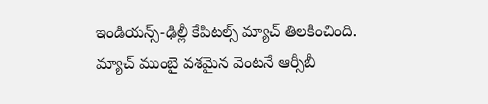ఇండియన్స్-ఢిల్లీ కేపిటల్స్ మ్యాచ్ తిలకించింది.
మ్యాచ్ ముంబై వశమైన వెంటనే ఆర్సీబీ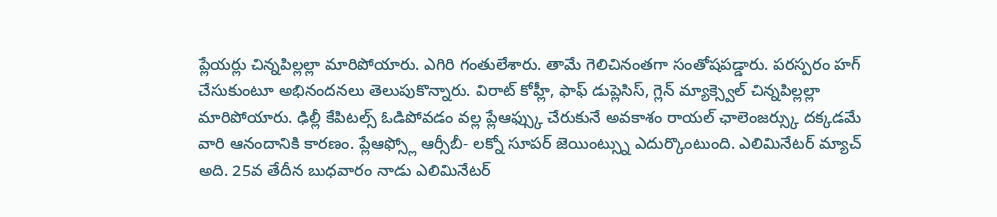ప్లేయర్లు చిన్నపిల్లల్లా మారిపోయారు. ఎగిరి గంతులేశారు. తామే గెలిచినంతగా సంతోషపడ్డారు. పరస్పరం హగ్ చేసుకుంటూ అభినందనలు తెలుపుకొన్నారు. విరాట్ కోహ్లీ, ఫాఫ్ డుప్లెసిస్, గ్లెన్ మ్యాక్స్వెల్ చిన్నపిల్లల్లా మారిపోయారు. ఢిల్లీ కేపిటల్స్ ఓడిపోవడం వల్ల ప్లేఆఫ్స్కు చేరుకునే అవకాశం రాయల్ ఛాలెంజర్స్కు దక్కడమే వారి ఆనందానికి కారణం. ప్లేఆఫ్స్లో ఆర్సీబీ- లక్నో సూపర్ జెయింట్స్ను ఎదుర్కొంటుంది. ఎలిమినేటర్ మ్యాచ్ అది. 25వ తేదీన బుధవారం నాడు ఎలిమినేటర్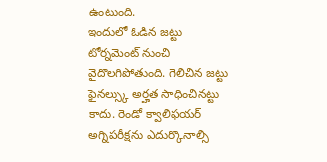ఉంటుంది.
ఇందులో ఓడిన జట్టు టోర్నమెంట్ నుంచి వైదొలగిపోతుంది. గెలిచిన జట్టు ఫైనల్స్కు అర్హత సాధించినట్టు కాదు. రెండో క్వాలిఫయర్ అగ్నిపరీక్షను ఎదుర్కొనాల్సి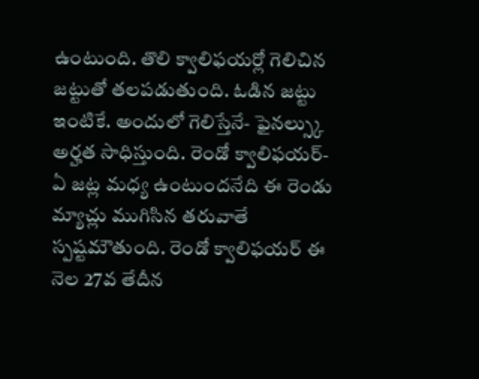ఉంటుంది. తొలి క్వాలిఫయర్లో గెలిచిన జట్టుతో తలపడుతుంది. ఓడిన జట్టు ఇంటికే. అందులో గెలిస్తేనే- ఫైనల్స్కు అర్హత సాధిస్తుంది. రెండో క్వాలిఫయర్- ఏ జట్ల మధ్య ఉంటుందనేది ఈ రెండు మ్యాచ్లు ముగిసిన తరువాతే స్పష్టమౌతుంది. రెండో క్వాలిఫయర్ ఈ నెల 27వ తేదీన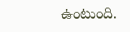ఉంటుంది.